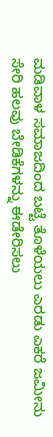ಮಡಿವಾಳ ಸಮಾಜದಿಂದ ಬಟ್ಟೆ ತೊಳೆಯಲು ಎರಡು ಎಕರೆ ಜಮೀನು ಸೇರಿ ಹಲವು ಬೇಡಿಕೆಗಳನ್ನು ಈಡೇರಿಸಲು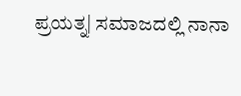ಪ್ರಯತ್ನ| ಸಮಾಜದಲ್ಲಿ ನಾನಾ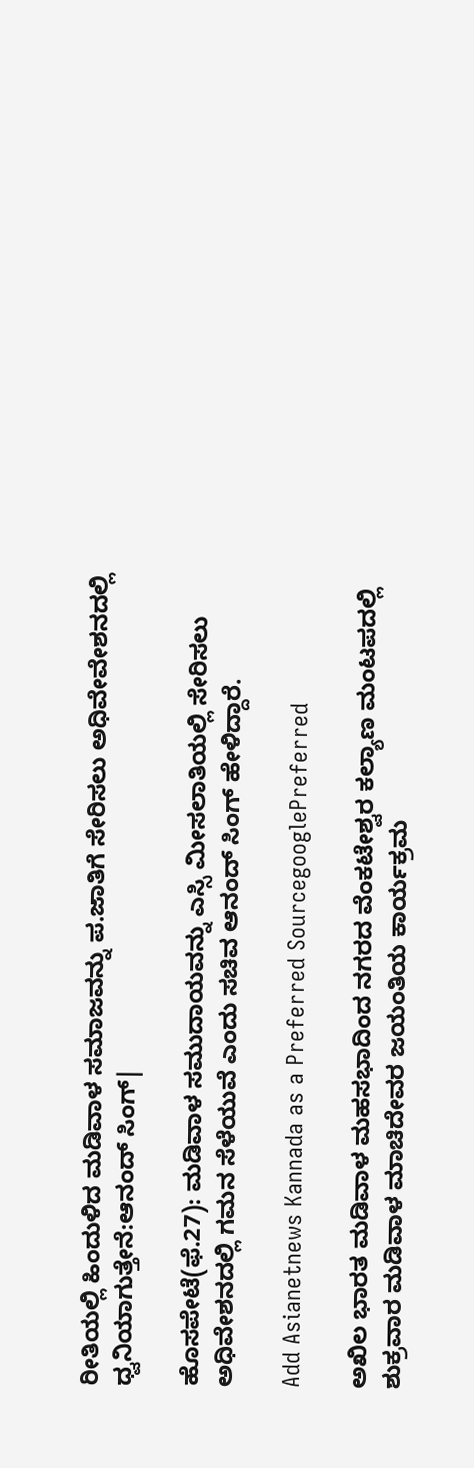ರೀತಿಯಲ್ಲಿ ಹಿಂದುಳಿದ ಮಡಿವಾಳ ಸಮಾಜವನ್ನು ಪ.ಜಾತಿಗೆ ಸೇರಿಸಲು ಅಧಿವೇವೇಶನದಲ್ಲಿ ಧ್ವನಿಯಾಗುತ್ತೇನೆ:ಆನಂದ್‌ ಸಿಂಗ್‌|

ಹೊಸಪೇಟೆ(ಫೆ.27): ಮಡಿವಾಳ ಸಮುದಾಯವನ್ನು ಎಸ್ಸಿ ಮೀಸಲಾತಿಯಲ್ಲಿ ಸೇರಿಸಲು ಅಧಿವೇಶನದಲ್ಲಿ ಗಮನ ಸೆಳೆಯುವೆ ಎಂದು ಸಚಿವ ಆನಂದ್‌ ಸಿಂಗ್‌ ಹೇಳಿದ್ದಾರೆ.

Add Asianetnews Kannada as a Preferred SourcegooglePreferred

ಅಖಿಲ ಭಾರತ ಮಡಿವಾಳ ಮಹಸಭಾದಿಂದ ನಗರದ ವೆಂಕಟೇಶ್ವರ ಕಲ್ಯಾಣ ಮಂಟಪದಲ್ಲಿ ಶುಕ್ರವಾರ ಮಡಿವಾಳ ಮಾಚಿದೇವರ ಜಯಂತಿಯ ಕಾರ್ಯಕ್ರಮ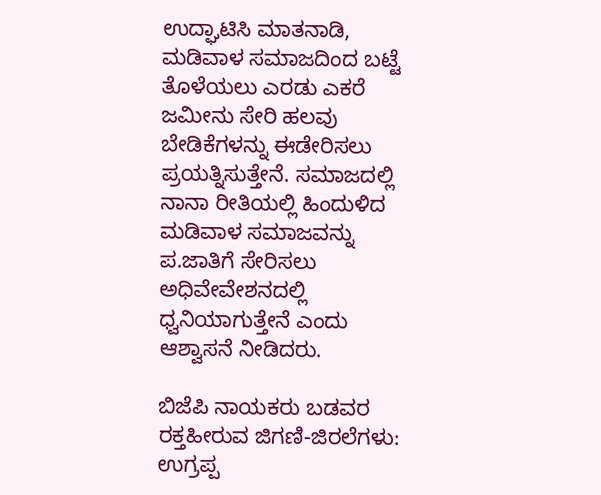ಉದ್ಘಾಟಿಸಿ ಮಾತನಾಡಿ, ಮಡಿವಾಳ ಸಮಾಜದಿಂದ ಬಟ್ಟೆ ತೊಳೆಯಲು ಎರಡು ಎಕರೆ ಜಮೀನು ಸೇರಿ ಹಲವು ಬೇಡಿಕೆಗಳನ್ನು ಈಡೇರಿಸಲು ಪ್ರಯತ್ನಿಸುತ್ತೇನೆ. ಸಮಾಜದಲ್ಲಿ ನಾನಾ ರೀತಿಯಲ್ಲಿ ಹಿಂದುಳಿದ ಮಡಿವಾಳ ಸಮಾಜವನ್ನು ಪ.ಜಾತಿಗೆ ಸೇರಿಸಲು ಅಧಿವೇವೇಶನದಲ್ಲಿ ಧ್ವನಿಯಾಗುತ್ತೇನೆ ಎಂದು ಆಶ್ವಾಸನೆ ನೀಡಿದರು.

ಬಿಜೆಪಿ ನಾಯಕರು ಬಡವರ ರಕ್ತಹೀರುವ ಜಿಗಣಿ-ಜಿರಲೆಗಳು: ಉಗ್ರಪ್ಪ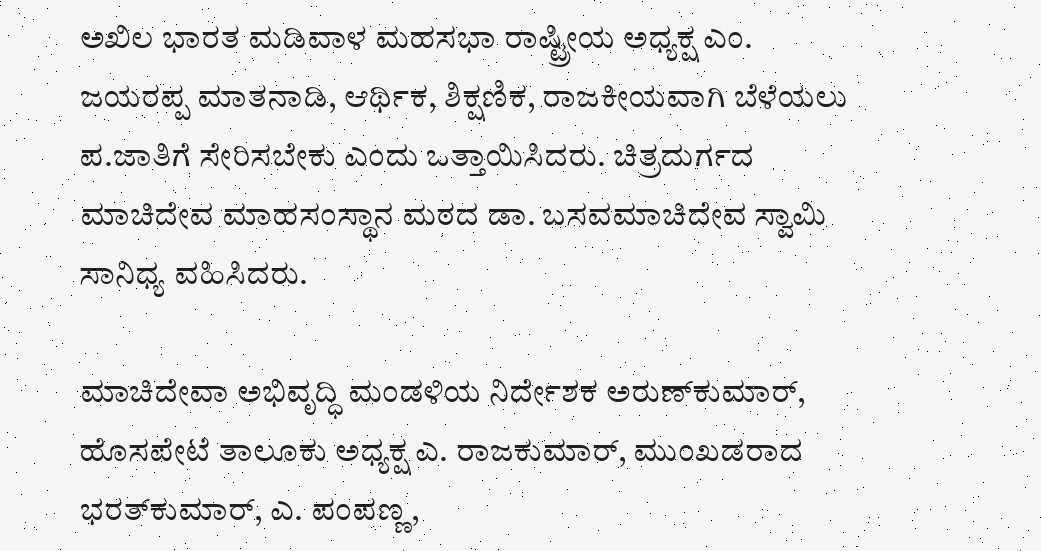ಅಖಿಲ ಭಾರತ ಮಡಿವಾಳ ಮಹಸಭಾ ರಾಷ್ಟ್ರೀಯ ಅಧ್ಯಕ್ಷ ಎಂ. ಜಯರಪ್ಪ ಮಾತನಾಡಿ, ಆರ್ಥಿಕ, ಶಿಕ್ಷಣಿಕ, ರಾಜಕೀಯವಾಗಿ ಬೆಳೆಯಲು ಪ.ಜಾತಿಗೆ ಸೇರಿಸಬೇಕು ಎಂದು ಒತ್ತಾಯಿಸಿದರು. ಚಿತ್ರದುರ್ಗದ ಮಾಚಿದೇವ ಮಾಹಸಂಸ್ಥಾನ ಮಠದ ಡಾ. ಬಸವಮಾಚಿದೇವ ಸ್ವಾಮಿ ಸಾನಿಧ್ಯ ವಹಿಸಿದರು.

ಮಾಚಿದೇವಾ ಅಭಿವೃದ್ಧಿ ಮಂಡಳಿಯ ನಿರ್ದೇಶಕ ಅರುಣ್‌ಕುಮಾರ್‌, ಹೊಸಪೇಟೆ ತಾಲೂಕು ಅಧ್ಯಕ್ಷ ಎ. ರಾಜಕುಮಾರ್‌, ಮುಂಖಡರಾದ ಭರತ್‌ಕುಮಾರ್‌, ಎ. ಪಂಪಣ್ಣ,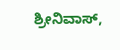ಶ್ರೀನಿವಾಸ್‌,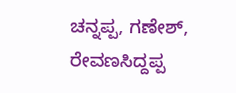ಚನ್ನಪ್ಪ, ಗಣೇಶ್‌, ರೇವಣಸಿದ್ದಪ್ಪ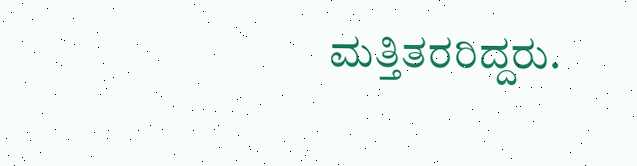ಮತ್ತಿತರರಿದ್ದರು.